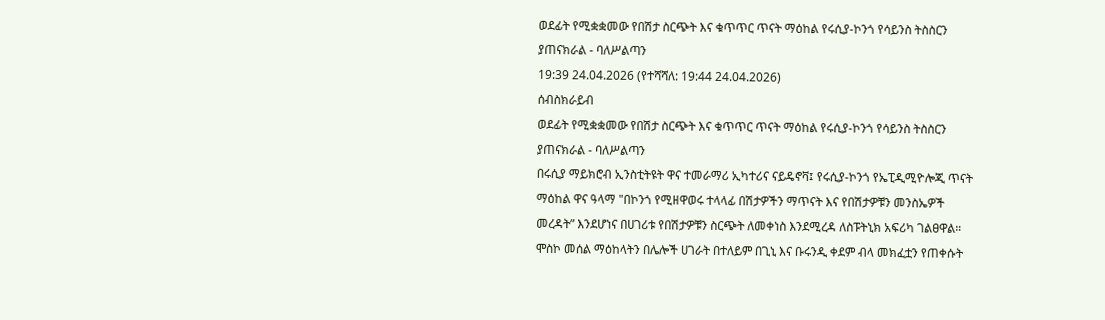ወደፊት የሚቋቋመው የበሽታ ስርጭት እና ቁጥጥር ጥናት ማዕከል የሩሲያ-ኮንጎ የሳይንስ ትስስርን ያጠናክራል - ባለሥልጣን
19:39 24.04.2026 (የተሻሻለ: 19:44 24.04.2026)
ሰብስክራይብ
ወደፊት የሚቋቋመው የበሽታ ስርጭት እና ቁጥጥር ጥናት ማዕከል የሩሲያ-ኮንጎ የሳይንስ ትስስርን ያጠናክራል - ባለሥልጣን
በሩሲያ ማይክሮብ ኢንስቲትዩት ዋና ተመራማሪ ኢካተሪና ናይዴኖቫ፤ የሩሲያ-ኮንጎ የኤፒዲሚዮሎጂ ጥናት ማዕከል ዋና ዓላማ "በኮንጎ የሚዘዋወሩ ተላላፊ በሽታዎችን ማጥናት እና የበሽታዎቹን መንስኤዎች መረዳት” እንደሆነና በሀገሪቱ የበሽታዎቹን ስርጭት ለመቀነስ እንደሚረዳ ለስፑትኒክ አፍሪካ ገልፀዋል።
ሞስኮ መሰል ማዕከላትን በሌሎች ሀገራት በተለይም በጊኒ እና ቡሩንዲ ቀደም ብላ መክፈቷን የጠቀሱት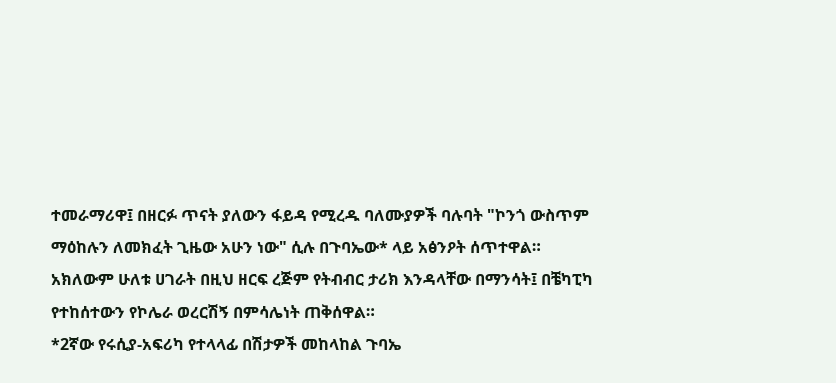ተመራማሪዋ፤ በዘርፉ ጥናት ያለውን ፋይዳ የሚረዱ ባለሙያዎች ባሉባት "ኮንጎ ውስጥም ማዕከሉን ለመክፈት ጊዜው አሁን ነው" ሲሉ በጉባኤው* ላይ አፅንዖት ሰጥተዋል።
አክለውም ሁለቱ ሀገራት በዚህ ዘርፍ ረጅም የትብብር ታሪክ እንዳላቸው በማንሳት፤ በቼካፒካ የተከሰተውን የኮሌራ ወረርሽኝ በምሳሌነት ጠቅሰዋል።
*2ኛው የሩሲያ-አፍሪካ የተላላፊ በሽታዎች መከላከል ጉባኤ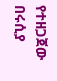የተዘጋጀው በሩሲያ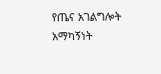የጤና አገልግሎት አማካኝነት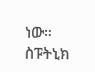ነው።
ስፑትኒክ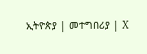ኢትዮጵያ | መተግበሪያ | X